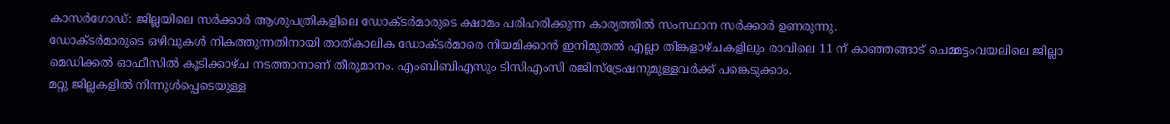കാസർഗോഡ്: ജില്ലയിലെ സർക്കാർ ആശുപത്രികളിലെ ഡോക്ടർമാരുടെ ക്ഷാമം പരിഹരിക്കുന്ന കാര്യത്തിൽ സംസ്ഥാന സർക്കാർ ഉണരുന്നു.
ഡോക്ടർമാരുടെ ഒഴിവുകൾ നികത്തുന്നതിനായി താത്കാലിക ഡോക്ടർമാരെ നിയമിക്കാൻ ഇനിമുതൽ എല്ലാ തിങ്കളാഴ്ചകളിലും രാവിലെ 11 ന് കാഞ്ഞങ്ങാട് ചെമ്മട്ടംവയലിലെ ജില്ലാ മെഡിക്കൽ ഓഫീസിൽ കൂടിക്കാഴ്ച നടത്താനാണ് തീരുമാനം. എംബിബിഎസും ടിസിഎംസി രജിസ്ട്രേഷനുമുള്ളവർക്ക് പങ്കെടുക്കാം.
മറ്റു ജില്ലകളിൽ നിന്നുൾപ്പെടെയുള്ള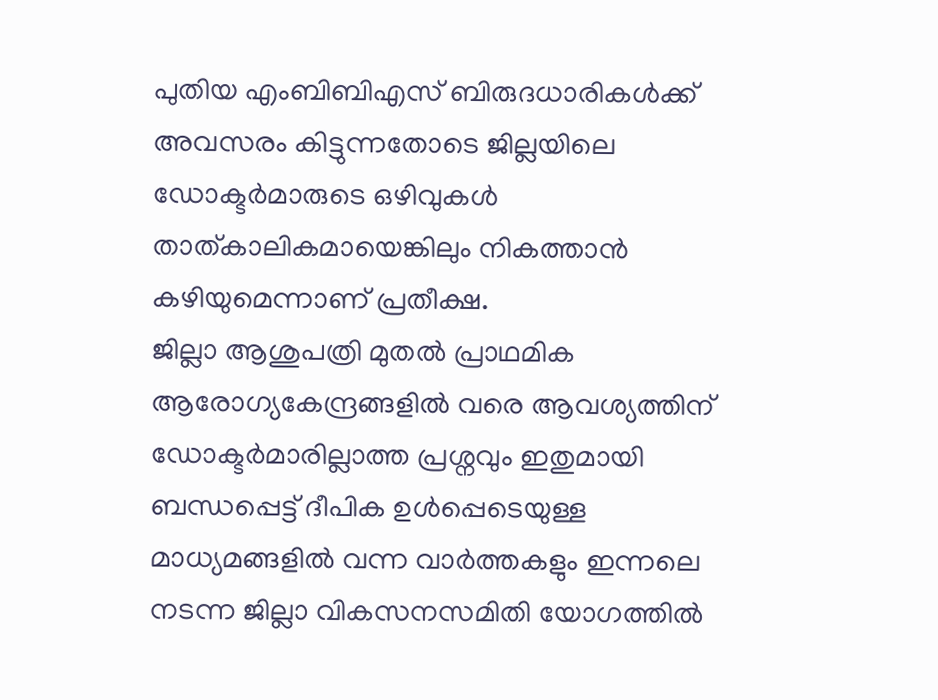പുതിയ എംബിബിഎസ് ബിരുദധാരികൾക്ക് അവസരം കിട്ടുന്നതോടെ ജില്ലയിലെ ഡോക്ടർമാരുടെ ഒഴിവുകൾ താത്കാലികമായെങ്കിലും നികത്താൻ കഴിയുമെന്നാണ് പ്രതീക്ഷ.
ജില്ലാ ആശുപത്രി മുതൽ പ്രാഥമിക ആരോഗ്യകേന്ദ്രങ്ങളിൽ വരെ ആവശ്യത്തിന് ഡോക്ടർമാരില്ലാത്ത പ്രശ്നവും ഇതുമായി ബന്ധപ്പെട്ട് ദീപിക ഉൾപ്പെടെയുള്ള മാധ്യമങ്ങളിൽ വന്ന വാർത്തകളും ഇന്നലെ നടന്ന ജില്ലാ വികസനസമിതി യോഗത്തിൽ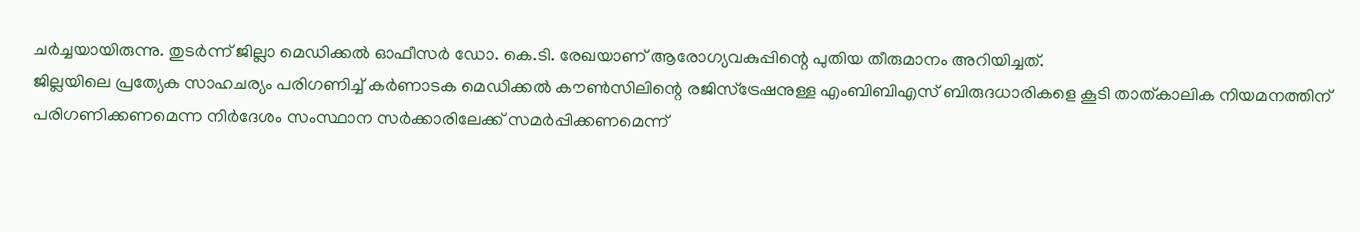ചർച്ചയായിരുന്നു. തുടർന്ന് ജില്ലാ മെഡിക്കൽ ഓഫീസർ ഡോ. കെ.ടി. രേഖയാണ് ആരോഗ്യവകുപ്പിന്റെ പുതിയ തീരുമാനം അറിയിച്ചത്.
ജില്ലയിലെ പ്രത്യേക സാഹചര്യം പരിഗണിച്ച് കർണാടക മെഡിക്കൽ കൗൺസിലിന്റെ രജിസ്ട്രേഷനുള്ള എംബിബിഎസ് ബിരുദധാരികളെ കൂടി താത്കാലിക നിയമനത്തിന് പരിഗണിക്കണമെന്ന നിർദേശം സംസ്ഥാന സർക്കാരിലേക്ക് സമർപ്പിക്കണമെന്ന്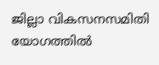ജില്ലാ വികസനസമിതി യോഗത്തിൽ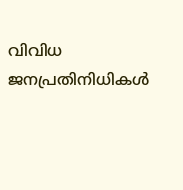വിവിധ ജനപ്രതിനിധികൾ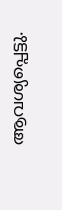ആവശ്യപ്പെട്ടു.